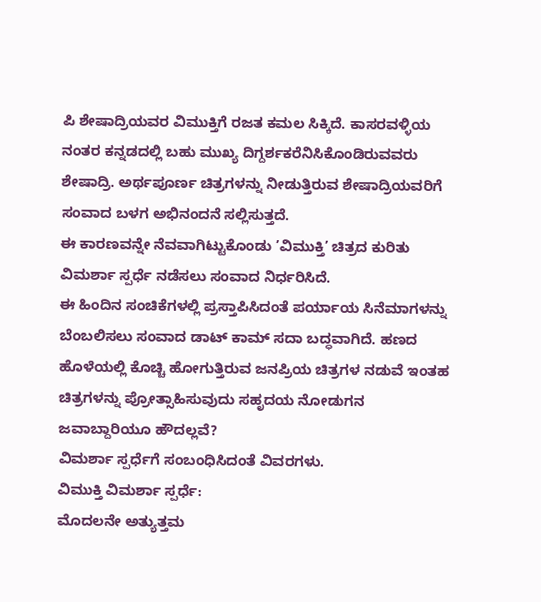ಪಿ ಶೇಷಾದ್ರಿಯವರ ವಿಮುಕ್ತಿಗೆ ರಜತ ಕಮಲ ಸಿಕ್ಕಿದೆ. ಕಾಸರವಳ್ಳಿಯ ನಂತರ ಕನ್ನಡದಲ್ಲಿ ಬಹು ಮುಖ್ಯ ದಿಗ್ದರ್ಶಕರೆನಿಸಿಕೊಂಡಿರುವವರು ಶೇಷಾದ್ರಿ. ಅರ್ಥಪೂರ್ಣ ಚಿತ್ರಗಳನ್ನು ನೀಡುತ್ತಿರುವ ಶೇಷಾದ್ರಿಯವರಿಗೆ ಸಂವಾದ ಬಳಗ ಅಭಿನಂದನೆ ಸಲ್ಲಿಸುತ್ತದೆ.
ಈ ಕಾರಣವನ್ನೇ ನೆವವಾಗಿಟ್ಟುಕೊಂಡು ’ವಿಮುಕ್ತಿ’ ಚಿತ್ರದ ಕುರಿತು ವಿಮರ್ಶಾ ಸ್ಪರ್ಧೆ ನಡೆಸಲು ಸಂವಾದ ನಿರ್ಧರಿಸಿದೆ.
ಈ ಹಿಂದಿನ ಸಂಚಿಕೆಗಳಲ್ಲಿ ಪ್ರಸ್ತಾಪಿಸಿದಂತೆ ಪರ್ಯಾಯ ಸಿನೆಮಾಗಳನ್ನು ಬೆಂಬಲಿಸಲು ಸಂವಾದ ಡಾಟ್ ಕಾಮ್ ಸದಾ ಬದ್ಧವಾಗಿದೆ. ಹಣದ ಹೊಳೆಯಲ್ಲಿ ಕೊಚ್ಚಿ ಹೋಗುತ್ತಿರುವ ಜನಪ್ರಿಯ ಚಿತ್ರಗಳ ನಡುವೆ ಇಂತಹ ಚಿತ್ರಗಳನ್ನು ಪ್ರೋತ್ಸಾಹಿಸುವುದು ಸಹೃದಯ ನೋಡುಗನ ಜವಾಬ್ದಾರಿಯೂ ಹೌದಲ್ಲವೆ?
ವಿಮರ್ಶಾ ಸ್ಪರ್ಧೆಗೆ ಸಂಬಂಧಿಸಿದಂತೆ ವಿವರಗಳು.
ವಿಮುಕ್ತಿ ವಿಮರ್ಶಾ ಸ್ಪರ್ಧೆ:
ಮೊದಲನೇ ಅತ್ಯುತ್ತಮ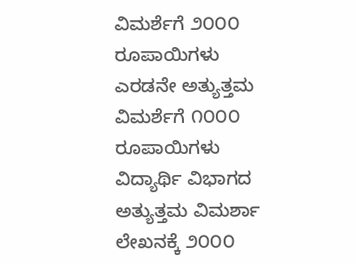ವಿಮರ್ಶೆಗೆ ೨೦೦೦ ರೂಪಾಯಿಗಳು
ಎರಡನೇ ಅತ್ಯುತ್ತಮ ವಿಮರ್ಶೆಗೆ ೧೦೦೦ ರೂಪಾಯಿಗಳು
ವಿದ್ಯಾರ್ಥಿ ವಿಭಾಗದ ಅತ್ಯುತ್ತಮ ವಿಮರ್ಶಾ ಲೇಖನಕ್ಕೆ ೨೦೦೦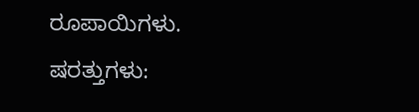ರೂಪಾಯಿಗಳು.
ಷರತ್ತುಗಳು: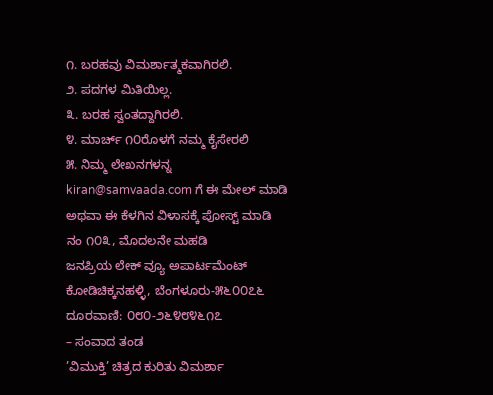೧. ಬರಹವು ವಿಮರ್ಶಾತ್ಮಕವಾಗಿರಲಿ.
೨. ಪದಗಳ ಮಿತಿಯಿಲ್ಲ.
೩. ಬರಹ ಸ್ವಂತದ್ದಾಗಿರಲಿ.
೪. ಮಾರ್ಚ್ ೧೦ರೊಳಗೆ ನಮ್ಮ ಕೈಸೇರಲಿ
೫. ನಿಮ್ಮ ಲೇಖನಗಳನ್ನ kiran@samvaada.com ಗೆ ಈ ಮೇಲ್ ಮಾಡಿ ಅಥವಾ ಈ ಕೆಳಗಿನ ವಿಳಾಸಕ್ಕೆ ಪೋಸ್ಟ್ ಮಾಡಿ
ನಂ ೧೦೩, ಮೊದಲನೇ ಮಹಡಿ
ಜನಪ್ರಿಯ ಲೇಕ್ ವ್ಯೂ ಅಪಾರ್ಟಮೆಂಟ್
ಕೋಡಿಚಿಕ್ಕನಹಳ್ಳಿ, ಬೆಂಗಳೂರು-೫೬೦೦೭೬
ದೂರವಾಣಿ: ೦೮೦-೨೬೪೮೪೬೧೭
– ಸಂವಾದ ತಂಡ
’ವಿಮುಕ್ತಿ’ ಚಿತ್ರದ ಕುರಿತು ವಿಮರ್ಶಾ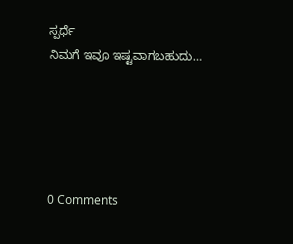ಸ್ಪರ್ಧೆ
ನಿಮಗೆ ಇವೂ ಇಷ್ಟವಾಗಬಹುದು…





0 Comments